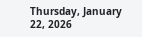Thursday, January 22, 2026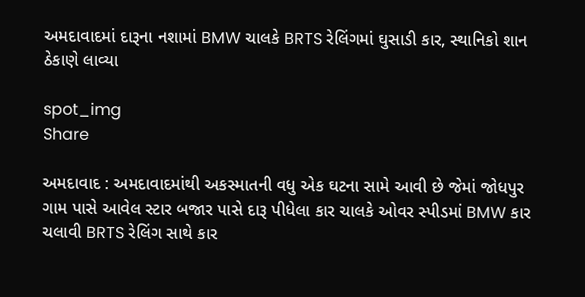અમદાવાદમાં દારૂના નશામાં BMW ચાલકે BRTS રેલિંગમાં ઘુસાડી કાર, સ્થાનિકો શાન ઠેકાણે લાવ્યા

spot_img
Share

અમદાવાદ : અમદાવાદમાંથી અકસ્માતની વધુ એક ઘટના સામે આવી છે જેમાં જોધપુર ગામ પાસે આવેલ સ્ટાર બજાર પાસે દારૂ પીધેલા કાર ચાલકે ઓવર સ્પીડમાં BMW કાર ચલાવી BRTS રેલિંગ સાથે કાર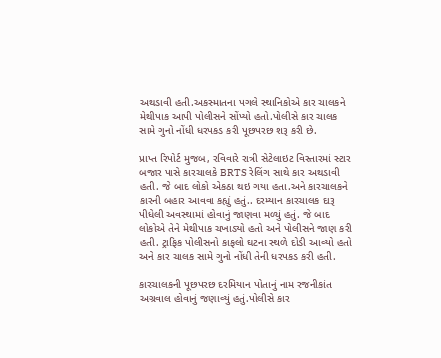અથડાવી હતી.અકસ્માતના પગલે સ્થાનિકોએ કાર ચાલકને મેથીપાક આપી પોલીસને સોંપ્યો હતો.પોલીસે કાર ચાલક સામે ગુનો નોંધી ધરપકડ કરી પૂછપરછ શરૂ કરી છે.

પ્રાપ્ત રિપોર્ટ મુજબ, રવિવારે રાત્રી સેટેલાઇટ વિસ્તારમાં સ્ટાર બજાર પાસે કારચાલકે BRTS રેલિંગ સાથે કાર અથડાવી હતી. જે બાદ લોકો એકઠા થઇ ગયા હતા.અને કારચાલકને કારની બહાર આવવા કહ્યું હતું.. દરમ્યાન કારચાલક દારૂ પીધેલી અવસ્થામાં હોવાનું જાણવા મળ્યું હતું. જે બાદ લોકોએ તેને મેથીપાક ચખાડ્યો હતો અને પોલીસને જાણ કરી હતી. ટ્રાફિક પોલીસનો કાફલો ઘટના સ્થળે દોડી આવ્યો હતો અને કાર ચાલક સામે ગુનો નોંધી તેની ધરપકડ કરી હતી.

કારચાલકની પૂછપરછ દરમિયાન પોતાનું નામ રજનીકાંત અગ્રવાલ હોવાનું જણાવ્યું હતું.પોલીસે કાર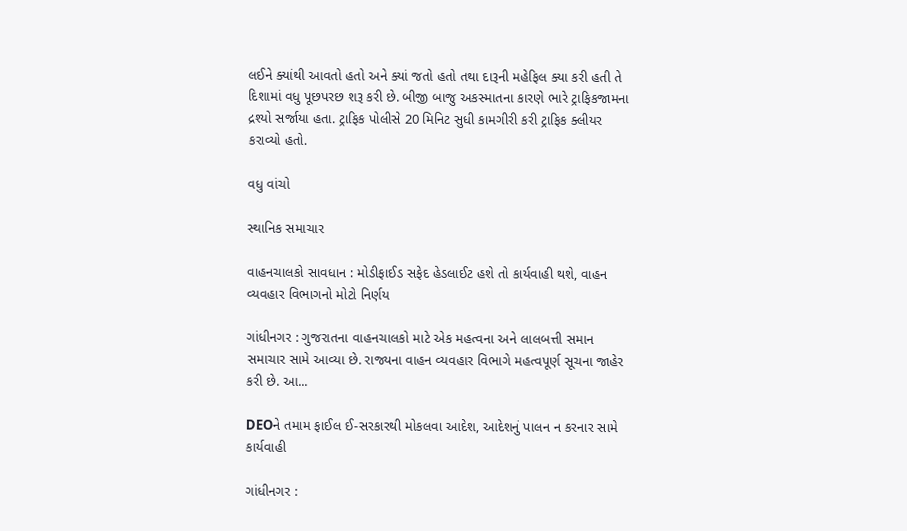લઈને ક્યાંથી આવતો હતો અને ક્યાં જતો હતો તથા દારૂની મહેફિલ ક્યા કરી હતી તે દિશામાં વધુ પૂછપરછ શરૂ કરી છે. બીજી બાજુ અકસ્માતના કારણે ભારે ટ્રાફિકજામના દ્રશ્યો સર્જાયા હતા. ટ્રાફિક પોલીસે 20 મિનિટ સુધી કામગીરી કરી ટ્રાફિક ક્લીયર કરાવ્યો હતો.

વધુ વાંચો

સ્થાનિક સમાચાર

વાહનચાલકો સાવધાન : મોડીફાઈડ સફેદ હેડલાઈટ હશે તો કાર્યવાહી થશે, વાહન વ્યવહાર વિભાગનો મોટો નિર્ણય

ગાંધીનગર : ગુજરાતના વાહનચાલકો માટે એક મહત્વના અને લાલબત્તી સમાન સમાચાર સામે આવ્યા છે. રાજ્યના વાહન વ્યવહાર વિભાગે મહત્વપૂર્ણ સૂચના જાહેર કરી છે. આ...

DEOને તમામ ફાઈલ ઈ-સરકારથી મોકલવા આદેશ, આદેશનું પાલન ન કરનાર સામે કાર્યવાહી

ગાંધીનગર :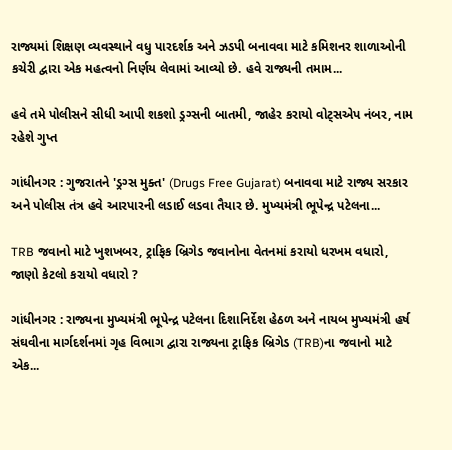રાજ્યમાં શિક્ષણ વ્યવસ્થાને વધુ પારદર્શક અને ઝડપી બનાવવા માટે કમિશનર શાળાઓની કચેરી દ્વારા એક મહત્વનો નિર્ણય લેવામાં આવ્યો છે. હવે રાજ્યની તમામ...

હવે તમે પોલીસને સીધી આપી શકશો ડ્રગ્સની બાતમી, જાહેર કરાયો વોટ્સએપ નંબર, નામ રહેશે ગુપ્ત

ગાંધીનગર : ગુજરાતને 'ડ્રગ્સ મુક્ત' (Drugs Free Gujarat) બનાવવા માટે રાજ્ય સરકાર અને પોલીસ તંત્ર હવે આરપારની લડાઈ લડવા તૈયાર છે. મુખ્યમંત્રી ભૂપેન્દ્ર પટેલના...

TRB જવાનો માટે ખુશખબર, ટ્રાફિક બ્રિગેડ જવાનોના વેતનમાં કરાયો ધરખમ વધારો, જાણો કેટલો કરાયો વધારો ?

ગાંધીનગર : રાજ્યના મુખ્યમંત્રી ભૂપેન્દ્ર પટેલના દિશાનિર્દેશ હેઠળ અને નાયબ મુખ્યમંત્રી હર્ષ સંઘવીના માર્ગદર્શનમાં ગૃહ વિભાગ દ્વારા રાજ્યના ટ્રાફિક બ્રિગેડ (TRB)ના જવાનો માટે એક...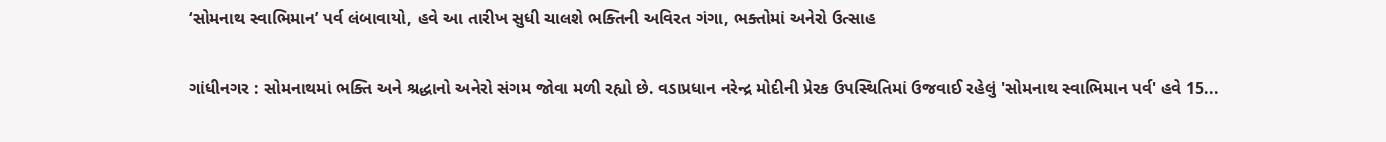‘સોમનાથ સ્વાભિમાન’ પર્વ લંબાવાયો, હવે આ તારીખ સુધી ચાલશે ભક્તિની અવિરત ગંગા, ભક્તોમાં અનેરો ઉત્સાહ

ગાંધીનગર : સોમનાથમાં ભક્તિ અને શ્રદ્ધાનો અનેરો સંગમ જોવા મળી રહ્યો છે. વડાપ્રધાન નરેન્દ્ર મોદીની પ્રેરક ઉપસ્થિતિમાં ઉજવાઈ રહેલું 'સોમનાથ સ્વાભિમાન પર્વ' હવે 15...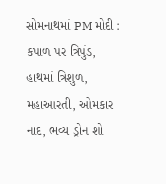સોમનાથમાં PM મોદી : કપાળ પર ત્રિપુંડ, હાથમાં ત્રિશુળ, મહાઆરતી, ઓમકાર નાદ, ભવ્ય ડ્રોન શો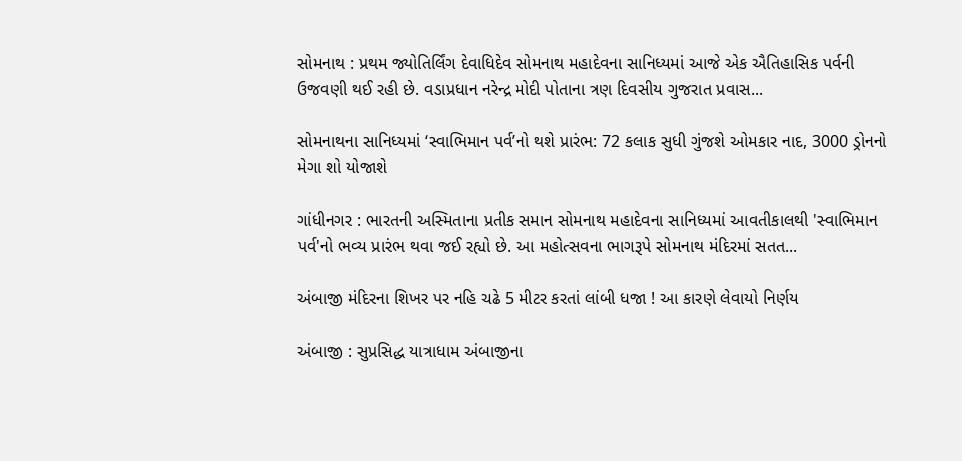સોમનાથ : પ્રથમ જ્યોતિર્લિંગ દેવાધિદેવ સોમનાથ મહાદેવના સાનિધ્યમાં આજે એક ઐતિહાસિક પર્વની ઉજવણી થઈ રહી છે. વડાપ્રધાન નરેન્દ્ર મોદી પોતાના ત્રણ દિવસીય ગુજરાત પ્રવાસ...

સોમનાથના સાનિધ્યમાં ‘સ્વાભિમાન પર્વ’નો થશે પ્રારંભ: 72 કલાક સુધી ગુંજશે ઓમકાર નાદ, 3000 ડ્રોનનો મેગા શો યોજાશે

ગાંધીનગર : ભારતની અસ્મિતાના પ્રતીક સમાન સોમનાથ મહાદેવના સાનિધ્યમાં આવતીકાલથી 'સ્વાભિમાન પર્વ'નો ભવ્ય પ્રારંભ થવા જઈ રહ્યો છે. આ મહોત્સવના ભાગરૂપે સોમનાથ મંદિરમાં સતત...

અંબાજી મંદિરના શિખર પર નહિ ચઢે 5 મીટર કરતાં લાંબી ધજા ! આ કારણે લેવાયો નિર્ણય

અંબાજી : સુપ્રસિદ્ધ યાત્રાધામ અંબાજીના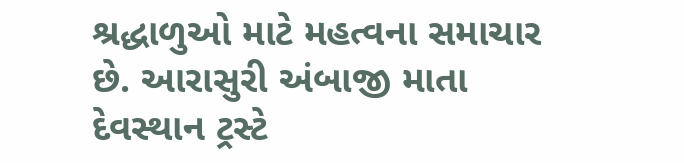શ્રદ્ધાળુઓ માટે મહત્વના સમાચાર છે. આરાસુરી અંબાજી માતા દેવસ્થાન ટ્રસ્ટે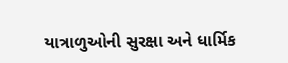યાત્રાળુઓની સુરક્ષા અને ધાર્મિક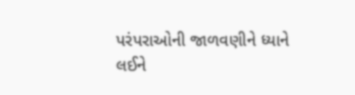પરંપરાઓની જાળવણીને ધ્યાને લઈને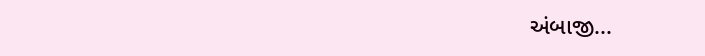અંબાજી...